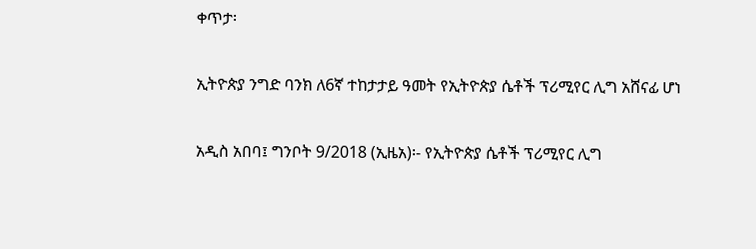ቀጥታ፡

ኢትዮጵያ ንግድ ባንክ ለ6ኛ ተከታታይ ዓመት የኢትዮጵያ ሴቶች ፕሪሚየር ሊግ አሸናፊ ሆነ

አዲስ አበባ፤ ግንቦት 9/2018 (ኢዜአ)፡- የኢትዮጵያ ሴቶች ፕሪሚየር ሊግ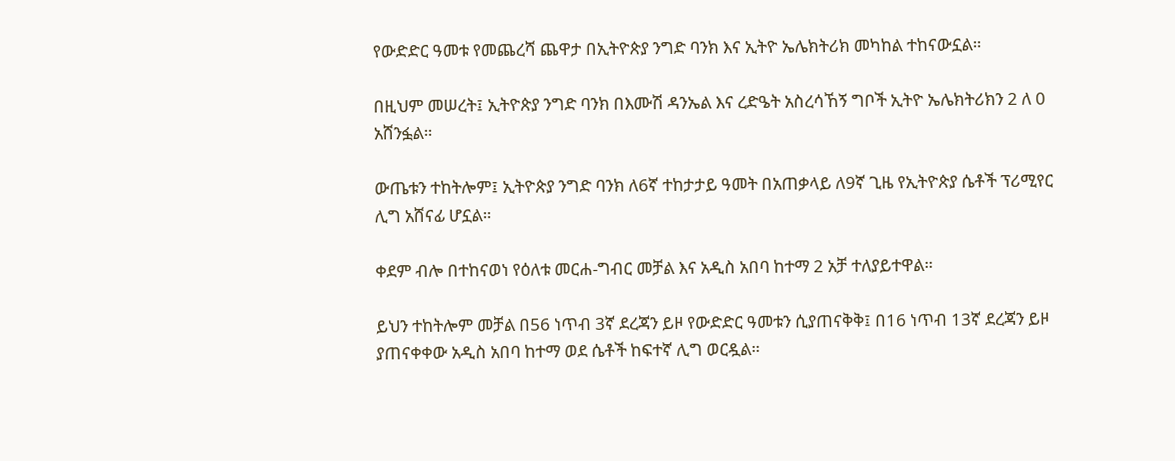የውድድር ዓመቱ የመጨረሻ ጨዋታ በኢትዮጵያ ንግድ ባንክ እና ኢትዮ ኤሌክትሪክ መካከል ተከናውኗል።

በዚህም መሠረት፤ ኢትዮጵያ ንግድ ባንክ በእሙሽ ዳንኤል እና ረድዔት አስረሳኸኝ ግቦች ኢትዮ ኤሌክትሪክን 2 ለ 0 አሸንፏል።

ውጤቱን ተከትሎም፤ ኢትዮጵያ ንግድ ባንክ ለ6ኛ ተከታታይ ዓመት በአጠቃላይ ለ9ኛ ጊዜ የኢትዮጵያ ሴቶች ፕሪሚየር ሊግ አሸናፊ ሆኗል።

ቀደም ብሎ በተከናወነ የዕለቱ መርሐ-ግብር መቻል እና አዲስ አበባ ከተማ 2 አቻ ተለያይተዋል።

ይህን ተከትሎም መቻል በ56 ነጥብ 3ኛ ደረጃን ይዞ የውድድር ዓመቱን ሲያጠናቅቅ፤ በ16 ነጥብ 13ኛ ደረጃን ይዞ ያጠናቀቀው አዲስ አበባ ከተማ ወደ ሴቶች ከፍተኛ ሊግ ወርዷል።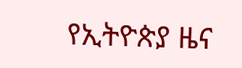የኢትዮጵያ ዜና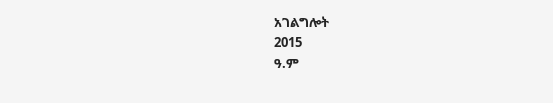አገልግሎት
2015
ዓ.ም